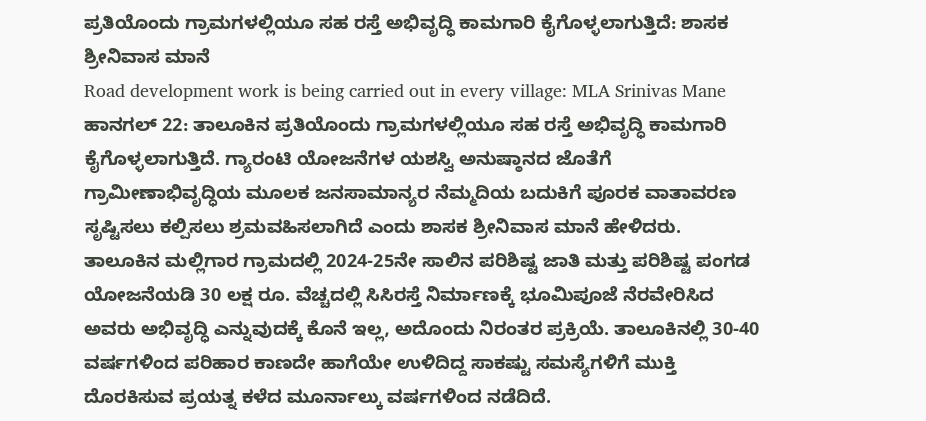ಪ್ರತಿಯೊಂದು ಗ್ರಾಮಗಳಲ್ಲಿಯೂ ಸಹ ರಸ್ತೆ ಅಭಿವೃದ್ಧಿ ಕಾಮಗಾರಿ ಕೈಗೊಳ್ಳಲಾಗುತ್ತಿದೆ: ಶಾಸಕ ಶ್ರೀನಿವಾಸ ಮಾನೆ
Road development work is being carried out in every village: MLA Srinivas Mane
ಹಾನಗಲ್ 22: ತಾಲೂಕಿನ ಪ್ರತಿಯೊಂದು ಗ್ರಾಮಗಳಲ್ಲಿಯೂ ಸಹ ರಸ್ತೆ ಅಭಿವೃದ್ಧಿ ಕಾಮಗಾರಿ ಕೈಗೊಳ್ಳಲಾಗುತ್ತಿದೆ. ಗ್ಯಾರಂಟಿ ಯೋಜನೆಗಳ ಯಶಸ್ವಿ ಅನುಷ್ಠಾನದ ಜೊತೆಗೆ ಗ್ರಾಮೀಣಾಭಿವೃದ್ಧಿಯ ಮೂಲಕ ಜನಸಾಮಾನ್ಯರ ನೆಮ್ಮದಿಯ ಬದುಕಿಗೆ ಪೂರಕ ವಾತಾವರಣ ಸೃಷ್ಟಿಸಲು ಕಲ್ಪಿಸಲು ಶ್ರಮವಹಿಸಲಾಗಿದೆ ಎಂದು ಶಾಸಕ ಶ್ರೀನಿವಾಸ ಮಾನೆ ಹೇಳಿದರು.
ತಾಲೂಕಿನ ಮಲ್ಲಿಗಾರ ಗ್ರಾಮದಲ್ಲಿ 2024-25ನೇ ಸಾಲಿನ ಪರಿಶಿಷ್ಟ ಜಾತಿ ಮತ್ತು ಪರಿಶಿಷ್ಟ ಪಂಗಡ ಯೋಜನೆಯಡಿ 30 ಲಕ್ಷ ರೂ. ವೆಚ್ಚದಲ್ಲಿ ಸಿಸಿರಸ್ತೆ ನಿರ್ಮಾಣಕ್ಕೆ ಭೂಮಿಪೂಜೆ ನೆರವೇರಿಸಿದ ಅವರು ಅಭಿವೃದ್ಧಿ ಎನ್ನುವುದಕ್ಕೆ ಕೊನೆ ಇಲ್ಲ, ಅದೊಂದು ನಿರಂತರ ಪ್ರಕ್ರಿಯೆ. ತಾಲೂಕಿನಲ್ಲಿ 30-40 ವರ್ಷಗಳಿಂದ ಪರಿಹಾರ ಕಾಣದೇ ಹಾಗೆಯೇ ಉಳಿದಿದ್ದ ಸಾಕಷ್ಟು ಸಮಸ್ಯೆಗಳಿಗೆ ಮುಕ್ತಿ ದೊರಕಿಸುವ ಪ್ರಯತ್ನ ಕಳೆದ ಮೂರ್ನಾಲ್ಕು ವರ್ಷಗಳಿಂದ ನಡೆದಿದೆ.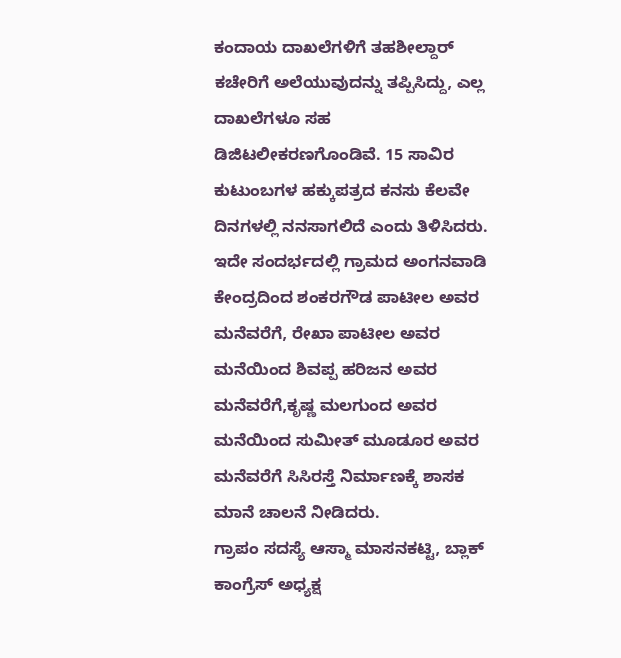ಕಂದಾಯ ದಾಖಲೆಗಳಿಗೆ ತಹಶೀಲ್ದಾರ್ ಕಚೇರಿಗೆ ಅಲೆಯುವುದನ್ನು ತಪ್ಪಿಸಿದ್ದು, ಎಲ್ಲ ದಾಖಲೆಗಳೂ ಸಹ ಡಿಜಿಟಲೀಕರಣಗೊಂಡಿವೆ. 15 ಸಾವಿರ ಕುಟುಂಬಗಳ ಹಕ್ಕುಪತ್ರದ ಕನಸು ಕೆಲವೇ ದಿನಗಳಲ್ಲಿ ನನಸಾಗಲಿದೆ ಎಂದು ತಿಳಿಸಿದರು. ಇದೇ ಸಂದರ್ಭದಲ್ಲಿ ಗ್ರಾಮದ ಅಂಗನವಾಡಿ ಕೇಂದ್ರದಿಂದ ಶಂಕರಗೌಡ ಪಾಟೀಲ ಅವರ ಮನೆವರೆಗೆ, ರೇಖಾ ಪಾಟೀಲ ಅವರ ಮನೆಯಿಂದ ಶಿವಪ್ಪ ಹರಿಜನ ಅವರ ಮನೆವರೆಗೆ,ಕೃಷ್ಣ ಮಲಗುಂದ ಅವರ ಮನೆಯಿಂದ ಸುಮೀತ್ ಮೂಡೂರ ಅವರ ಮನೆವರೆಗೆ ಸಿಸಿರಸ್ತೆ ನಿರ್ಮಾಣಕ್ಕೆ ಶಾಸಕ ಮಾನೆ ಚಾಲನೆ ನೀಡಿದರು.
ಗ್ರಾಪಂ ಸದಸ್ಯೆ ಆಸ್ಮಾ ಮಾಸನಕಟ್ಟಿ, ಬ್ಲಾಕ್ ಕಾಂಗ್ರೆಸ್ ಅಧ್ಯಕ್ಷ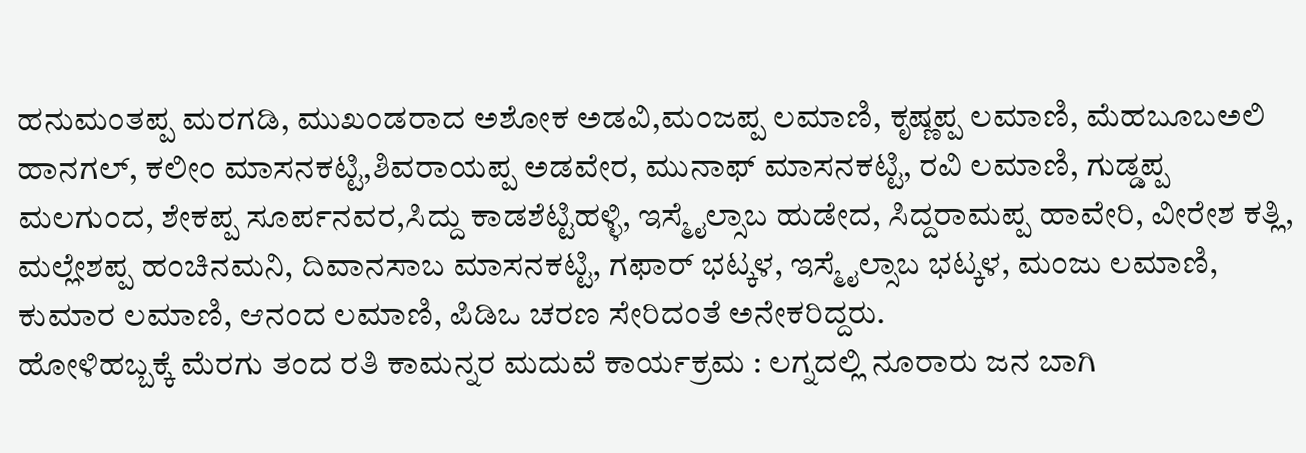ಹನುಮಂತಪ್ಪ ಮರಗಡಿ, ಮುಖಂಡರಾದ ಅಶೋಕ ಅಡವಿ,ಮಂಜಪ್ಪ ಲಮಾಣಿ, ಕೃಷ್ಣಪ್ಪ ಲಮಾಣಿ, ಮೆಹಬೂಬಅಲಿ ಹಾನಗಲ್, ಕಲೀಂ ಮಾಸನಕಟ್ಟಿ,ಶಿವರಾಯಪ್ಪ ಅಡವೇರ, ಮುನಾಫ್ ಮಾಸನಕಟ್ಟಿ, ರವಿ ಲಮಾಣಿ, ಗುಡ್ಡಪ್ಪ ಮಲಗುಂದ, ಶೇಕಪ್ಪ ಸೂರ್ಪನವರ,ಸಿದ್ದು ಕಾಡಶೆಟ್ಟಿಹಳ್ಳಿ, ಇಸ್ಮೈಲ್ಸಾಬ ಹುಡೇದ, ಸಿದ್ದರಾಮಪ್ಪ ಹಾವೇರಿ, ವೀರೇಶ ಕತ್ಲಿ, ಮಲ್ಲೇಶಪ್ಪ ಹಂಚಿನಮನಿ, ದಿವಾನಸಾಬ ಮಾಸನಕಟ್ಟಿ, ಗಫಾರ್ ಭಟ್ಕಳ, ಇಸ್ಮೈಲ್ಸಾಬ ಭಟ್ಕಳ, ಮಂಜು ಲಮಾಣಿ, ಕುಮಾರ ಲಮಾಣಿ, ಆನಂದ ಲಮಾಣಿ, ಪಿಡಿಒ ಚರಣ ಸೇರಿದಂತೆ ಅನೇಕರಿದ್ದರು.
ಹೋಳಿಹಬ್ಬಕ್ಕೆ ಮೆರಗು ತಂದ ರತಿ ಕಾಮನ್ನರ ಮದುವೆ ಕಾರ್ಯಕ್ರಮ : ಲಗ್ನದಲ್ಲಿ ನೂರಾರು ಜನ ಬಾಗಿ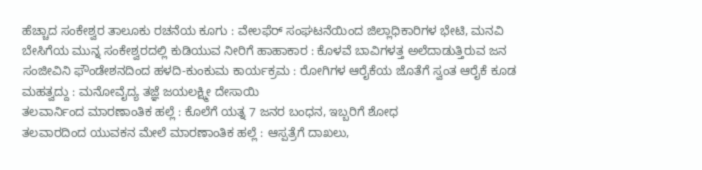ಹೆಚ್ಚಾದ ಸಂಕೇಶ್ವರ ತಾಲೂಕು ರಚನೆಯ ಕೂಗು : ವೇಲಫೆರ್ ಸಂಘಟನೆಯಿಂದ ಜಿಲ್ಲಾಧಿಕಾರಿಗಳ ಭೇಟಿ, ಮನವಿ
ಬೇಸಿಗೆಯ ಮುನ್ನ ಸಂಕೇಶ್ವರದಲ್ಲಿ ಕುಡಿಯುವ ನೀರಿಗೆ ಹಾಹಾಕಾರ : ಕೊಳವೆ ಬಾವಿಗಳತ್ತ ಅಲೆದಾಡುತ್ತಿರುವ ಜನ
ಸಂಜೀವಿನಿ ಫೌಂಡೇಶನದಿಂದ ಹಳದಿ-ಕುಂಕುಮ ಕಾರ್ಯಕ್ರಮ : ರೋಗಿಗಳ ಆರೈಕೆಯ ಜೊತೆಗೆ ಸ್ವಂತ ಆರೈಕೆ ಕೂಡ ಮಹತ್ವದ್ದು : ಮನೋವೈದ್ಯ ತಜ್ಞೆ ಜಯಲಕ್ಷ್ಮೀ ದೇಸಾಯಿ
ತಲವಾರ್ನಿಂದ ಮಾರಣಾಂತಿಕ ಹಲ್ಲೆ : ಕೊಲೆಗೆ ಯತ್ನ 7 ಜನರ ಬಂಧನ, ಇಬ್ಬರಿಗೆ ಶೋಧ
ತಲವಾರದಿಂದ ಯುವಕನ ಮೇಲೆ ಮಾರಣಾಂತಿಕ ಹಲ್ಲೆ : ಆಸ್ಪತ್ರೆಗೆ ದಾಖಲು,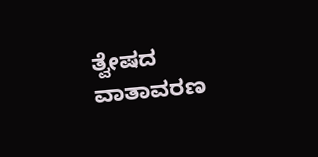ತ್ವೇಷದ ವಾತಾವರಣ